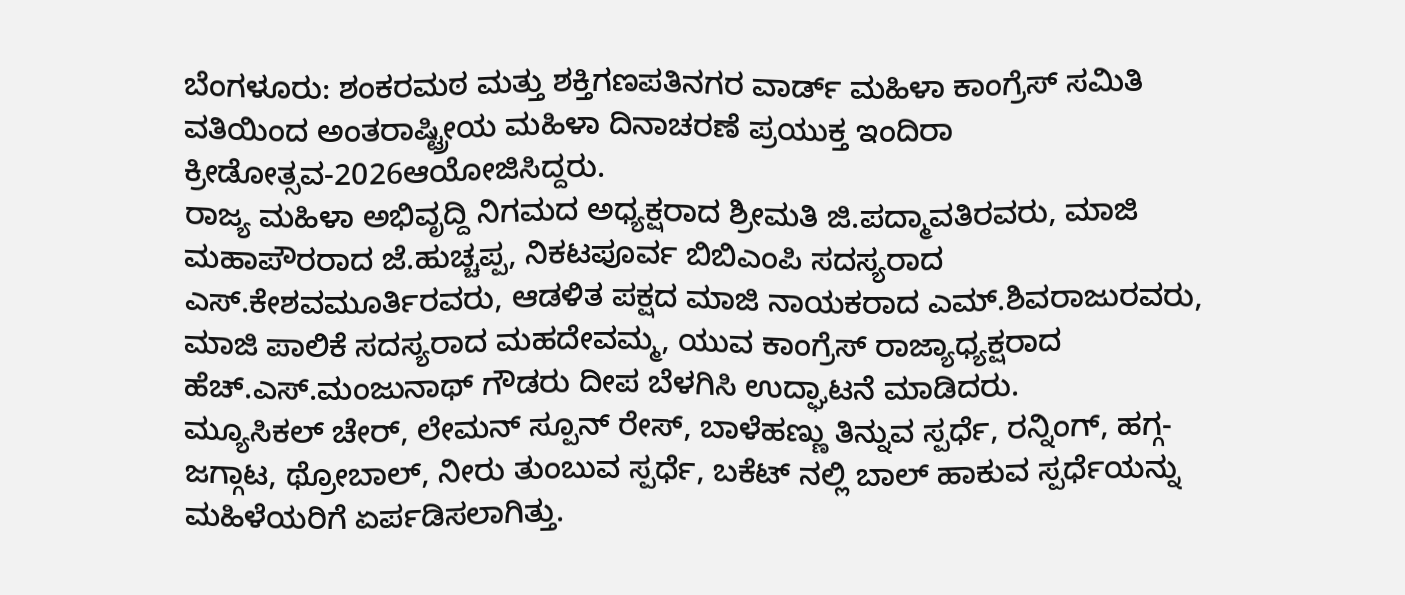ಬೆಂಗಳೂರು: ಶಂಕರಮಠ ಮತ್ತು ಶಕ್ತಿಗಣಪತಿನಗರ ವಾರ್ಡ್ ಮಹಿಳಾ ಕಾಂಗ್ರೆಸ್ ಸಮಿತಿ ವತಿಯಿಂದ ಅಂತರಾಷ್ಟ್ರೀಯ ಮಹಿಳಾ ದಿನಾಚರಣೆ ಪ್ರಯುಕ್ತ ಇಂದಿರಾ ಕ್ರೀಡೋತ್ಸವ-2026ಆಯೋಜಿಸಿದ್ದರು.
ರಾಜ್ಯ ಮಹಿಳಾ ಅಭಿವೃದ್ದಿ ನಿಗಮದ ಅಧ್ಯಕ್ಷರಾದ ಶ್ರೀಮತಿ ಜಿ.ಪದ್ಮಾವತಿರವರು, ಮಾಜಿ ಮಹಾಪೌರರಾದ ಜೆ.ಹುಚ್ಚಪ್ಪ, ನಿಕಟಪೂರ್ವ ಬಿಬಿಎಂಪಿ ಸದಸ್ಯರಾದ ಎಸ್.ಕೇಶವಮೂರ್ತಿರವರು, ಆಡಳಿತ ಪಕ್ಷದ ಮಾಜಿ ನಾಯಕರಾದ ಎಮ್.ಶಿವರಾಜುರವರು, ಮಾಜಿ ಪಾಲಿಕೆ ಸದಸ್ಯರಾದ ಮಹದೇವಮ್ಮ, ಯುವ ಕಾಂಗ್ರೆಸ್ ರಾಜ್ಯಾಧ್ಯಕ್ಷರಾದ ಹೆಚ್.ಎಸ್.ಮಂಜುನಾಥ್ ಗೌಡರು ದೀಪ ಬೆಳಗಿಸಿ ಉದ್ಘಾಟನೆ ಮಾಡಿದರು.
ಮ್ಯೂಸಿಕಲ್ ಚೇರ್, ಲೇಮನ್ ಸ್ಪೂನ್ ರೇಸ್, ಬಾಳೆಹಣ್ಣು ತಿನ್ನುವ ಸ್ಪರ್ಧೆ, ರನ್ನಿಂಗ್, ಹಗ್ಗ-ಜಗ್ಗಾಟ, ಥ್ರೋಬಾಲ್, ನೀರು ತುಂಬುವ ಸ್ಪರ್ಧೆ, ಬಕೆಟ್ ನಲ್ಲಿ ಬಾಲ್ ಹಾಕುವ ಸ್ಪರ್ಧೆಯನ್ನು ಮಹಿಳೆಯರಿಗೆ ಏರ್ಪಡಿಸಲಾಗಿತ್ತು.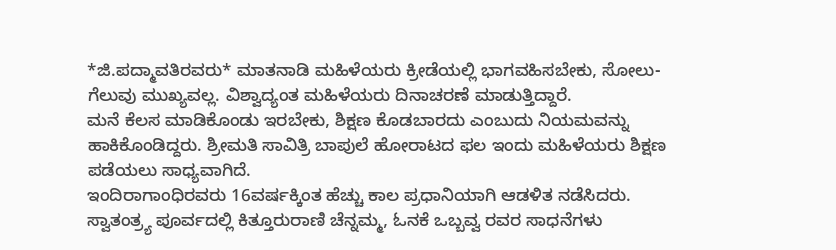*ಜಿ.ಪದ್ಮಾವತಿರವರು* ಮಾತನಾಡಿ ಮಹಿಳೆಯರು ಕ್ರೀಡೆಯಲ್ಲಿ ಭಾಗವಹಿಸಬೇಕು, ಸೋಲು-ಗೆಲುವು ಮುಖ್ಯವಲ್ಲ. ವಿಶ್ವಾದ್ಯಂತ ಮಹಿಳೆಯರು ದಿನಾಚರಣೆ ಮಾಡುತ್ತಿದ್ದಾರೆ.
ಮನೆ ಕೆಲಸ ಮಾಡಿಕೊಂಡು ಇರಬೇಕು, ಶಿಕ್ಷಣ ಕೊಡಬಾರದು ಎಂಬುದು ನಿಯಮವನ್ನು ಹಾಕಿಕೊಂಡಿದ್ದರು. ಶ್ರೀಮತಿ ಸಾವಿತ್ರಿ ಬಾಪುಲೆ ಹೋರಾಟದ ಫಲ ಇಂದು ಮಹಿಳೆಯರು ಶಿಕ್ಷಣ ಪಡೆಯಲು ಸಾಧ್ಯವಾಗಿದೆ.
ಇಂದಿರಾಗಾಂಧಿರವರು 16ವರ್ಷಕ್ಕಿಂತ ಹೆಚ್ಚು ಕಾಲ ಪ್ರಧಾನಿಯಾಗಿ ಆಡಳಿತ ನಡೆಸಿದರು. ಸ್ವಾತಂತ್ರ್ಯ ಪೂರ್ವದಲ್ಲಿ ಕಿತ್ತೂರುರಾಣಿ ಚೆನ್ನಮ್ಮ, ಓನಕೆ ಒಬ್ಬವ್ವ ರವರ ಸಾಧನೆಗಳು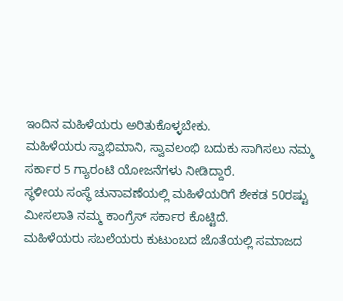ಇಂದಿನ ಮಹಿಳೆಯರು ಅರಿತುಕೊಳ್ಳಬೇಕು.
ಮಹಿಳೆಯರು ಸ್ವಾಭಿಮಾನಿ, ಸ್ವಾವಲಂಭಿ ಬದುಕು ಸಾಗಿಸಲು ನಮ್ಮ ಸರ್ಕಾರ 5 ಗ್ಯಾರಂಟಿ ಯೋಜನೆಗಳು ನೀಡಿದ್ದಾರೆ.
ಸ್ಥಳೀಯ ಸಂಸ್ಥೆ ಚುನಾವಣೆಯಲ್ಲಿ ಮಹಿಳೆಯರಿಗೆ ಶೇಕಡ 50ರಷ್ಟು ಮೀಸಲಾತಿ ನಮ್ಮ ಕಾಂಗ್ರೆಸ್ ಸರ್ಕಾರ ಕೊಟ್ಟಿದೆ.
ಮಹಿಳೆಯರು ಸಬಲೆಯರು ಕುಟುಂಬದ ಜೊತೆಯಲ್ಲಿ ಸಮಾಜದ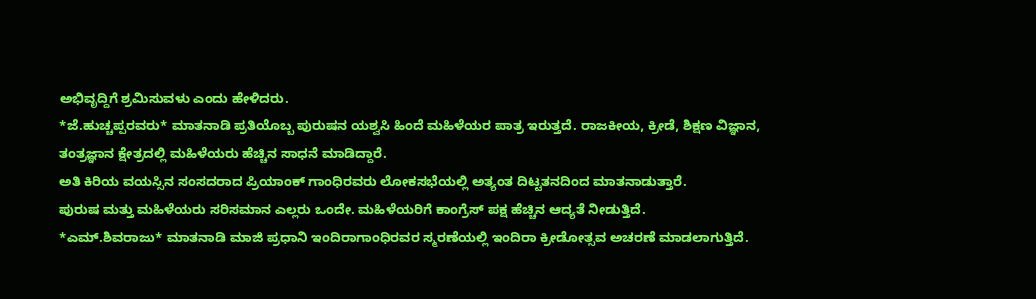ಅಭಿವೃದ್ದಿಗೆ ಶ್ರಮಿಸುವಳು ಎಂದು ಹೇಳಿದರು.
*ಜೆ.ಹುಚ್ಚಪ್ಪರವರು* ಮಾತನಾಡಿ ಪ್ರತಿಯೊಬ್ಬ ಪುರುಷನ ಯಶ್ವಸಿ ಹಿಂದೆ ಮಹಿಳೆಯರ ಪಾತ್ರ ಇರುತ್ತದೆ. ರಾಜಕೀಯ, ಕ್ರೀಡೆ, ಶಿಕ್ಷಣ ವಿಜ್ಞಾನ, ತಂತ್ರಜ್ಞಾನ ಕ್ಷೇತ್ರದಲ್ಲಿ ಮಹಿಳೆಯರು ಹೆಚ್ಚಿನ ಸಾಧನೆ ಮಾಡಿದ್ದಾರೆ.
ಅತಿ ಕಿರಿಯ ವಯಸ್ಸಿನ ಸಂಸದರಾದ ಪ್ರಿಯಾಂಕ್ ಗಾಂಧಿರವರು ಲೋಕಸಭೆಯಲ್ಲಿ ಅತ್ಯಂತ ದಿಟ್ಟತನದಿಂದ ಮಾತನಾಡುತ್ತಾರೆ.
ಪುರುಷ ಮತ್ತು ಮಹಿಳೆಯರು ಸರಿಸಮಾನ ಎಲ್ಲರು ಒಂದೇ. ಮಹಿಳೆಯರಿಗೆ ಕಾಂಗ್ರೆಸ್ ಪಕ್ಷ ಹೆಚ್ಚಿನ ಆದ್ಯತೆ ನೀಡುತ್ತಿದೆ.
*ಎಮ್.ಶಿವರಾಜು* ಮಾತನಾಡಿ ಮಾಜಿ ಪ್ರಧಾನಿ ಇಂದಿರಾಗಾಂಧಿರವರ ಸ್ಮರಣೆಯಲ್ಲಿ ಇಂದಿರಾ ಕ್ರೀಡೋತ್ಸವ ಅಚರಣೆ ಮಾಡಲಾಗುತ್ತಿದೆ.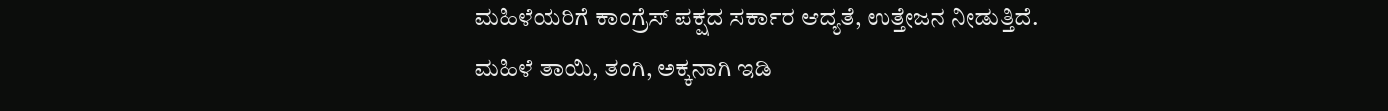ಮಹಿಳೆಯರಿಗೆ ಕಾಂಗ್ರೆಸ್ ಪಕ್ಷದ ಸರ್ಕಾರ ಆದ್ಯತೆ, ಉತ್ತೇಜನ ನೀಡುತ್ತಿದೆ.
ಮಹಿಳೆ ತಾಯಿ, ತಂಗಿ, ಅಕ್ಕನಾಗಿ ಇಡಿ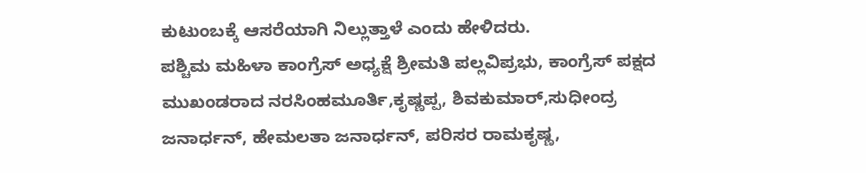ಕುಟುಂಬಕ್ಕೆ ಆಸರೆಯಾಗಿ ನಿಲ್ಲುತ್ತಾಳೆ ಎಂದು ಹೇಳಿದರು.
ಪಶ್ಚಿಮ ಮಹಿಳಾ ಕಾಂಗ್ರೆಸ್ ಅಧ್ಯಕ್ಷೆ ಶ್ರೀಮತಿ ಪಲ್ಲವಿಪ್ರಭು, ಕಾಂಗ್ರೆಸ್ ಪಕ್ಷದ ಮುಖಂಡರಾದ ನರಸಿಂಹಮೂರ್ತಿ,ಕೃಷ್ಣಪ್ಪ, ಶಿವಕುಮಾರ್,ಸುಧೀಂದ್ರ
ಜನಾರ್ಧನ್, ಹೇಮಲತಾ ಜನಾರ್ಧನ್, ಪರಿಸರ ರಾಮಕೃಷ್ಣ,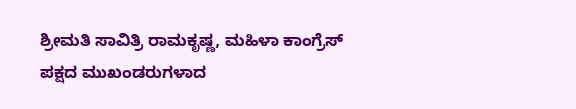ಶ್ರೀಮತಿ ಸಾವಿತ್ರಿ ರಾಮಕೃಷ್ಣ, ಮಹಿಳಾ ಕಾಂಗ್ರೆಸ್ ಪಕ್ಷದ ಮುಖಂಡರುಗಳಾದ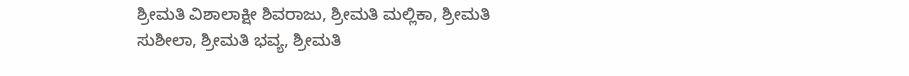ಶ್ರೀಮತಿ ವಿಶಾಲಾಕ್ಷೀ ಶಿವರಾಜು, ಶ್ರೀಮತಿ ಮಲ್ಲಿಕಾ, ಶ್ರೀಮತಿ ಸುಶೀಲಾ, ಶ್ರೀಮತಿ ಭವ್ಯ, ಶ್ರೀಮತಿ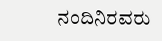ನಂದಿನಿರವರು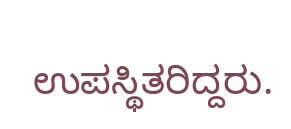ಉಪಸ್ಥಿತರಿದ್ದರು.